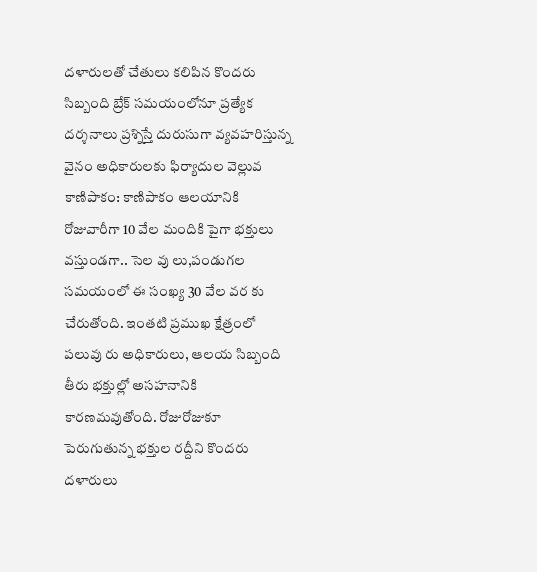దళారులతో చేతులు కలిపిన కొందరు సిబ్బంది బ్రేక్ సమయంలోనూ ప్రత్యేక దర్శనాలు ప్రశ్నిస్తే దురుసుగా వ్యవహరిస్తున్న వైనం అధికారులకు ఫిర్యాదుల వెల్లువ
కాణిపాకం: కాణిపాకం ఆలయానికి రోజువారీగా 10 వేల మందికి పైగా భక్తులు వస్తుండగా.. సెల వు లు,పండుగల సమయంలో ఈ సంఖ్య 30 వేల వర కు చేరుతోంది. ఇంతటి ప్రముఖ క్షేత్రంలో పలువు రు అధికారులు, ఆలయ సిబ్బంది తీరు భక్తుల్లో అసహనానికి కారణమవుతోంది. రోజురోజుకూ పెరుగుతున్న భక్తుల రద్దీని కొందరు దళారులు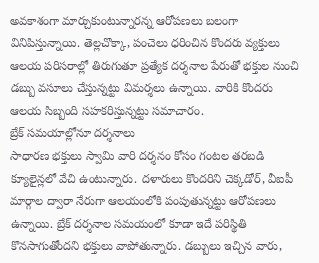అవకాశంగా మార్చుకుంటున్నారన్న ఆరోపణలు బలంగా వినిపిస్తున్నాయి. తెల్లచొక్కా, పంచెలు ధరించిన కొందరు వ్యక్తులు ఆలయ పరిసరాల్లో తిరుగుతూ ప్రత్యేక దర్శనాల పేరుతో భక్తుల నుంచి డబ్బు వసూలు చేస్తున్నట్టు విమర్శలు ఉన్నాయి. వారికి కొందరు ఆలయ సిబ్బంది సహకరిస్తున్నట్టు సమాచారం.
బ్రేక్ సమయాల్లోనూ దర్శనాలు
సాధారణ భక్తులు స్వామి వారి దర్శనం కోసం గంటల తరబడి క్యూలైన్లలో వేచి ఉంటున్నారు. దళారులు కొందరిని చెక్కడోర్, వీఐపీ మార్గాల ద్వారా నేరుగా ఆలయంలోకి పంపుతున్నట్టు ఆరోపణలు ఉన్నాయి. బ్రేక్ దర్శనాల సమయంలో కూడా ఇదే పరిస్థితి కొనసాగుతోందని భక్తులు వాపోతున్నారు. డబ్బులు ఇచ్చిన వారు,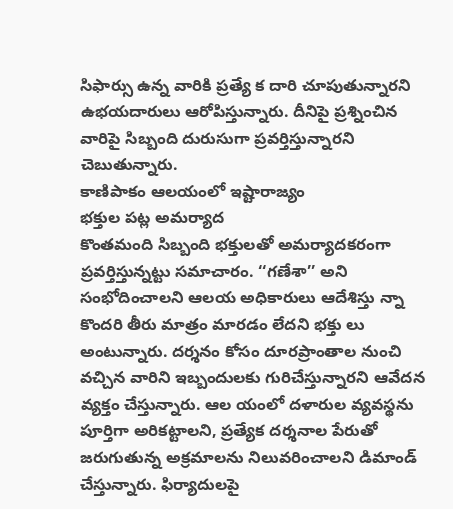సిఫార్సు ఉన్న వారికి ప్రత్యే క దారి చూపుతున్నారని ఉభయదారులు ఆరోపిస్తున్నారు. దీనిపై ప్రశ్నించిన వారిపై సిబ్బంది దురుసుగా ప్రవర్తిస్తున్నారని చెబుతున్నారు.
కాణిపాకం ఆలయంలో ఇష్టారాజ్యం
భక్తుల పట్ల అమర్యాద
కొంతమంది సిబ్బంది భక్తులతో అమర్యాదకరంగా ప్రవర్తిస్తున్నట్టు సమాచారం. ‘‘గణేశా’’ అని సంభోదించాలని ఆలయ అధికారులు ఆదేశిస్తు న్నా కొందరి తీరు మాత్రం మారడం లేదని భక్తు లు అంటున్నారు. దర్శనం కోసం దూరప్రాంతాల నుంచి వచ్చిన వారిని ఇబ్బందులకు గురిచేస్తున్నారని ఆవేదన వ్యక్తం చేస్తున్నారు. ఆల యంలో దళారుల వ్యవస్థను పూర్తిగా అరికట్టాలని, ప్రత్యేక దర్శనాల పేరుతో జరుగుతున్న అక్రమాలను నిలువరించాలని డిమాండ్ చేస్తున్నారు. ఫిర్యాదులపై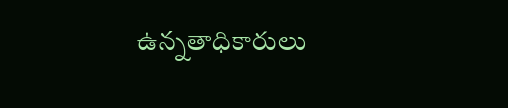ఉన్నతాధికారులు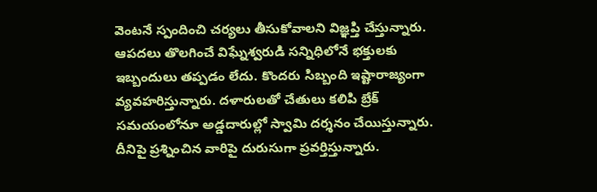వెంటనే స్పందించి చర్యలు తీసుకోవాలని విజ్ఞప్తి చేస్తున్నారు.
ఆపదలు తొలగించే విఘ్నేశ్వరుడి సన్నిధిలోనే భక్తులకు ఇబ్బందులు తప్పడం లేదు. కొందరు సిబ్బంది ఇష్టారాజ్యంగా వ్యవహరిస్తున్నారు. దళారులతో చేతులు కలిపి బ్రేక్ సమయంలోనూ అడ్డదారుల్లో స్వామి దర్శనం చేయిస్తున్నారు. దీనిపై ప్రశ్నించిన వారిపై దురుసుగా ప్రవర్తిస్తున్నారు.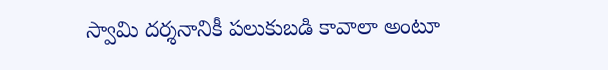స్వామి దర్శనానికీ పలుకుబడి కావాలా అంటూ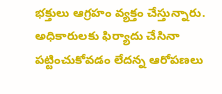భక్తులు ఆగ్రహం వ్యక్తం చేస్తున్నారు. అధికారులకు ఫిర్యాదు చేసినా పట్టించుకోవడం లేదన్న ఆరోపణలు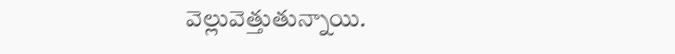వెల్లువెత్తుతున్నాయి.